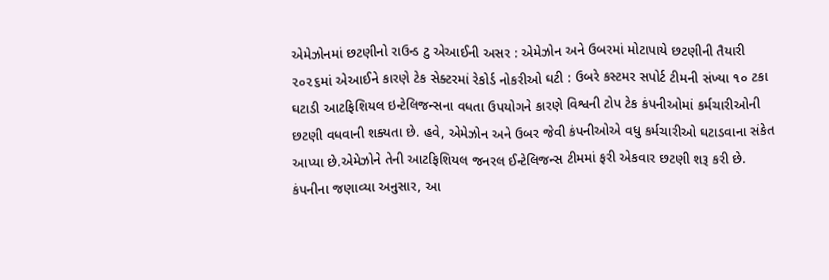એમેઝોનમાં છટણીનો રાઉન્ડ ટુ એઆઈની અસર : એમેઝોન અને ઉબરમાં મોટાપાયે છટણીની તૈયારી ૨૦૨૬માં એઆઈને કારણે ટેક સેક્ટરમાં રેકોર્ડ નોકરીઓ ઘટી : ઉબરે કસ્ટમર સપોર્ટ ટીમની સંખ્યા ૧૦ ટકા ઘટાડી આટફિશિયલ ઇન્ટેલિજન્સના વધતા ઉપયોગને કારણે વિશ્વની ટોપ ટેક કંપનીઓમાં કર્મચારીઓની છટણી વધવાની શક્યતા છે. હવે, એમેઝોન અને ઉબર જેવી કંપનીઓએ વધુ કર્મચારીઓ ઘટાડવાના સંકેત આપ્યા છે.એમેઝોને તેની આટફિશિયલ જનરલ ઈન્ટેલિજન્સ ટીમમાં ફરી એકવાર છટણી શરૂ કરી છે. કંપનીના જણાવ્યા અનુસાર, આ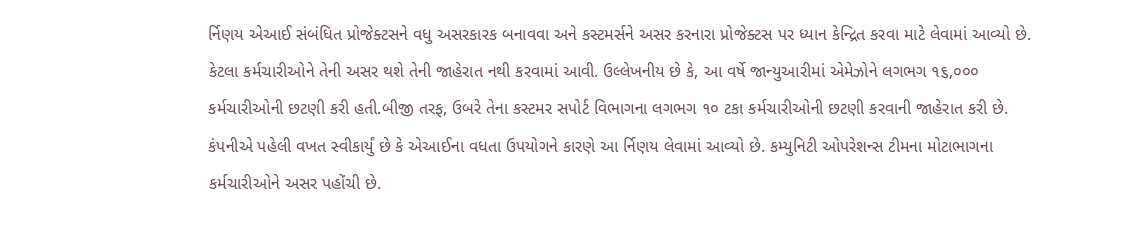ર્નિણય એઆઈ સંબંધિત પ્રોજેક્ટસને વધુ અસરકારક બનાવવા અને કસ્ટમર્સને અસર કરનારા પ્રોજેક્ટસ પર ધ્યાન કેન્દ્રિત કરવા માટે લેવામાં આવ્યો છે. કેટલા કર્મચારીઓને તેની અસર થશે તેની જાહેરાત નથી કરવામાં આવી. ઉલ્લેખનીય છે કે, આ વર્ષે જાન્યુઆરીમાં એમેઝોને લગભગ ૧૬,૦૦૦ કર્મચારીઓની છટણી કરી હતી.બીજી તરફ, ઉબરે તેના કસ્ટમર સપોર્ટ વિભાગના લગભગ ૧૦ ટકા કર્મચારીઓની છટણી કરવાની જાહેરાત કરી છે. કંપનીએ પહેલી વખત સ્વીકાર્યું છે કે એઆઈના વધતા ઉપયોગને કારણે આ ર્નિણય લેવામાં આવ્યો છે. કમ્યુનિટી ઓપરેશન્સ ટીમના મોટાભાગના કર્મચારીઓને અસર પહોંચી છે.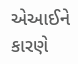એઆઈને કારણે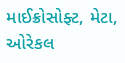માઈક્રોસોફ્ટ, મેટા, ઓરેકલ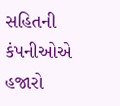સહિતની કંપનીઓએ હજારો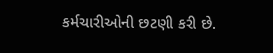કર્મચારીઓની છટણી કરી છે.